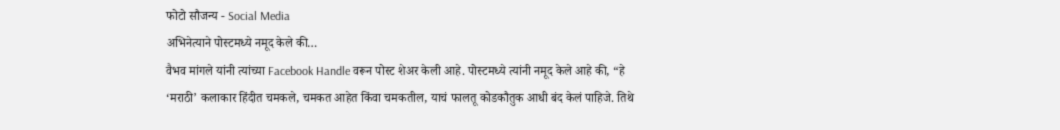फोटो सौजन्य - Social Media
अभिनेत्याने पोस्टमध्ये नमूद केले की…
वैभव मांगले यांनी त्यांच्या Facebook Handle वरून पोस्ट शेअर केली आहे. पोस्टमध्ये त्यांनी नमूद केले आहे की, “हे ‘मराठी’ कलाकार हिंदीत चमकले, चमकत आहेत किंवा चमकतील, याचं फालतू कोडकौतुक आधी बंद केलं पाहिजे. तिथे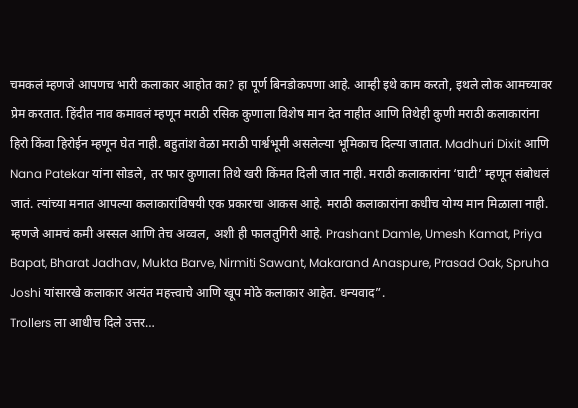चमकलं म्हणजे आपणच भारी कलाकार आहोत का? हा पूर्ण बिनडोकपणा आहे. आम्ही इथे काम करतो, इथले लोक आमच्यावर प्रेम करतात. हिंदीत नाव कमावलं म्हणून मराठी रसिक कुणाला विशेष मान देत नाहीत आणि तिथेही कुणी मराठी कलाकारांना हिरो किंवा हिरोईन म्हणून घेत नाही. बहुतांश वेळा मराठी पार्श्वभूमी असलेल्या भूमिकाच दिल्या जातात. Madhuri Dixit आणि Nana Patekar यांना सोडले, तर फार कुणाला तिथे खरी किंमत दिली जात नाही. मराठी कलाकारांना ‘घाटी’ म्हणून संबोधलं जातं. त्यांच्या मनात आपल्या कलाकारांविषयी एक प्रकारचा आकस आहे. मराठी कलाकारांना कधीच योग्य मान मिळाला नाही. म्हणजे आमचं कमी अस्सल आणि तेच अव्वल, अशी ही फालतुगिरी आहे. Prashant Damle, Umesh Kamat, Priya Bapat, Bharat Jadhav, Mukta Barve, Nirmiti Sawant, Makarand Anaspure, Prasad Oak, Spruha Joshi यांसारखे कलाकार अत्यंत महत्त्वाचे आणि खूप मोठे कलाकार आहेत. धन्यवाद”.
Trollers ला आधीच दिले उत्तर…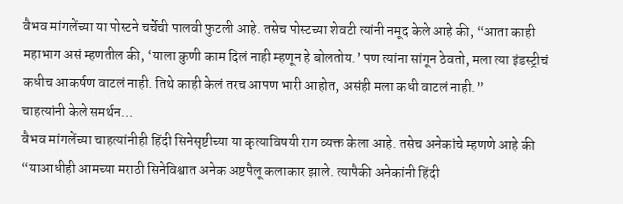वैभव मांगलेंच्या या पोस्टने चर्चेची पालवी फुटली आहे. तसेच पोस्टच्या शेवटी त्यांनी नमूद केले आहे की, “आता काही महाभाग असं म्हणतील की, ‘याला कुणी काम दिलं नाही म्हणून हे बोलतोय.’ पण त्यांना सांगून ठेवतो, मला त्या इंडस्ट्रीचं कधीच आकर्षण वाटलं नाही. तिथे काही केलं तरच आपण भारी आहोत, असंही मला कधी वाटलं नाही.”
चाहत्यांनी केले समर्थन…
वैभव मांगलेंच्या चाहत्यांनीही हिंदी सिनेसृष्टीच्या या कृत्याविषयी राग व्यक्त केला आहे. तसेच अनेकांचे म्हणणे आहे की “याआधीही आमच्या मराठी सिनेविश्वात अनेक अष्टपैलू कलाकार झाले. त्यापैकी अनेकांनी हिंदी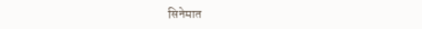सिनेमात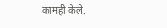कामही केले.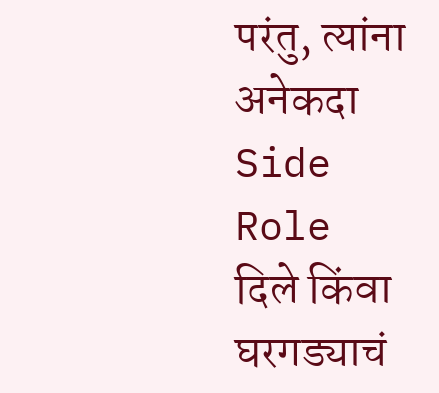परंतु, त्यांना अनेकदा Side Role दिले किंवा घरगड्याचं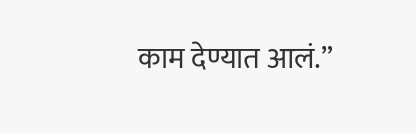काम देण्यात आलं.”